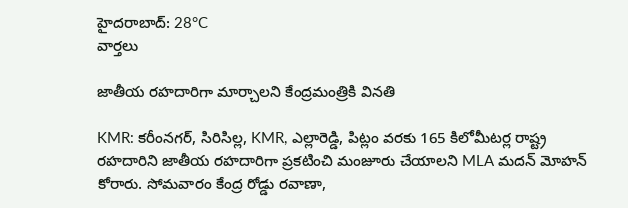హైదరాబాద్: 28°C
వార్తలు

జాతీయ రహదారిగా మార్చాలని కేంద్రమంత్రికి వినతి

KMR: కరీంనగర్, సిరిసిల్ల, KMR, ఎల్లారెడ్డి, పిట్లం వరకు 165 కిలోమీటర్ల రాష్ట్ర రహదారిని జాతీయ రహదారిగా ప్రకటించి మంజూరు చేయాలని MLA మదన్ మోహన్ కోరారు. సోమవారం కేంద్ర రోడ్డు రవాణా,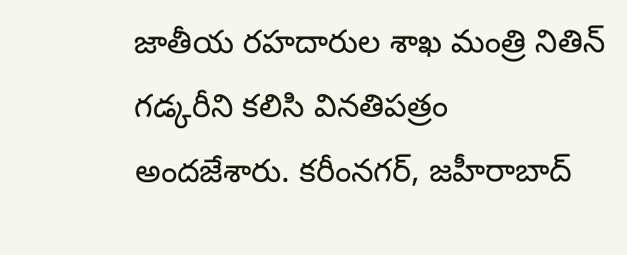జాతీయ రహదారుల శాఖ మంత్రి నితిన్ గడ్కరీని కలిసి వినతిపత్రం అందజేశారు. కరీంనగర్, జహీరాబాద్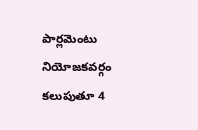పార్లమెంటు నియోజకవర్గం కలుపుతూ 4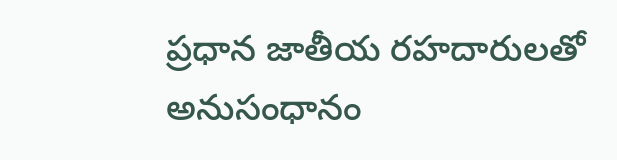ప్రధాన జాతీయ రహదారులతో అనుసంధానం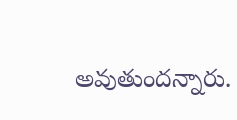అవుతుందన్నారు.